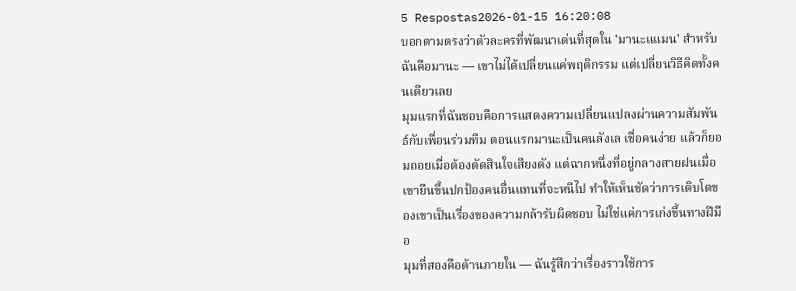5 Respostas2026-01-15 16:20:08
บอกตามตรงว่าตัวละครที่พัฒนาเด่นที่สุดใน 'มานะแแมน' สำหรับฉันคือมานะ — เขาไม่ได้เปลี่ยนแค่พฤติกรรม แต่เปลี่ยนวิธีคิดทั้งคนเดียวเลย
มุมแรกที่ฉันชอบคือการแสดงความเปลี่ยนแปลงผ่านความสัมพันธ์กับเพื่อนร่วมทีม ตอนแรกมานะเป็นคนลังเล เชื่อคนง่าย แล้วก็ยอมถอยเมื่อต้องตัดสินใจเสียงดัง แต่ฉากหนึ่งที่อยู่กลางสายฝนเมื่อเขายืนขึ้นปกป้องคนอื่นแทนที่จะหนีไป ทำให้เห็นชัดว่าการเติบโตของเขาเป็นเรื่องของความกล้ารับผิดชอบ ไม่ใช่แค่การเก่งขึ้นทางฝีมือ
มุมที่สองคือด้านภายใน — ฉันรู้สึกว่าเรื่องราวใช้การ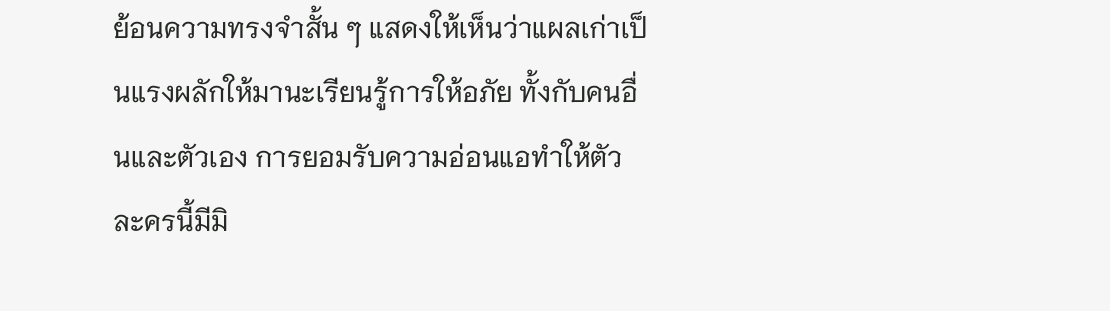ย้อนความทรงจำสั้น ๆ แสดงให้เห็นว่าแผลเก่าเป็นแรงผลักให้มานะเรียนรู้การให้อภัย ทั้งกับคนอื่นและตัวเอง การยอมรับความอ่อนแอทำให้ตัวละครนี้มีมิ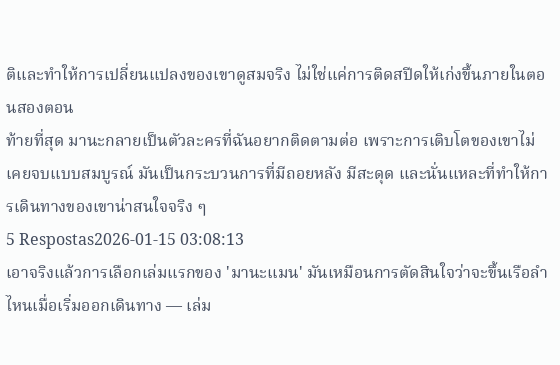ติและทำให้การเปลี่ยนแปลงของเขาดูสมจริง ไม่ใช่แค่การติดสปีดให้เก่งขึ้นภายในตอนสองตอน
ท้ายที่สุด มานะกลายเป็นตัวละครที่ฉันอยากติดตามต่อ เพราะการเติบโตของเขาไม่เคยจบแบบสมบูรณ์ มันเป็นกระบวนการที่มีถอยหลัง มีสะดุด และนั่นแหละที่ทำให้การเดินทางของเขาน่าสนใจจริง ๆ
5 Respostas2026-01-15 03:08:13
เอาจริงแล้วการเลือกเล่มแรกของ 'มานะแมน' มันเหมือนการตัดสินใจว่าจะขึ้นเรือลำไหนเมื่อเริ่มออกเดินทาง — เล่ม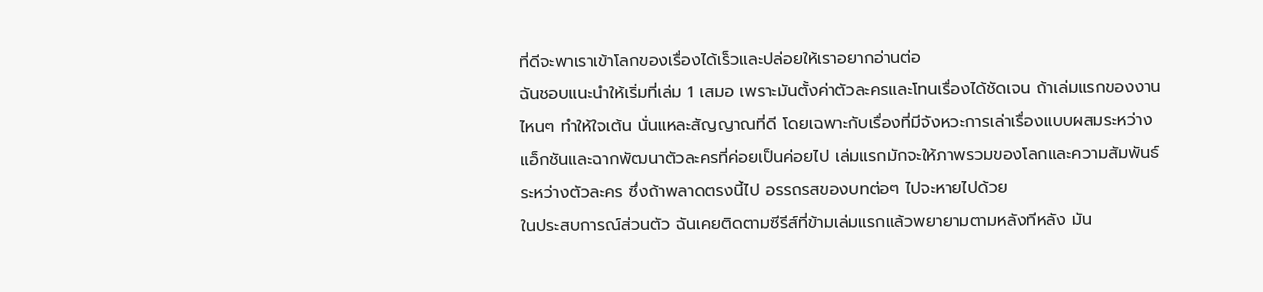ที่ดีจะพาเราเข้าโลกของเรื่องได้เร็วและปล่อยให้เราอยากอ่านต่อ
ฉันชอบแนะนำให้เริ่มที่เล่ม 1 เสมอ เพราะมันตั้งค่าตัวละครและโทนเรื่องได้ชัดเจน ถ้าเล่มแรกของงานไหนๆ ทำให้ใจเต้น นั่นแหละสัญญาณที่ดี โดยเฉพาะกับเรื่องที่มีจังหวะการเล่าเรื่องแบบผสมระหว่างแอ็กชันและฉากพัฒนาตัวละครที่ค่อยเป็นค่อยไป เล่มแรกมักจะให้ภาพรวมของโลกและความสัมพันธ์ระหว่างตัวละคร ซึ่งถ้าพลาดตรงนี้ไป อรรถรสของบทต่อๆ ไปจะหายไปด้วย
ในประสบการณ์ส่วนตัว ฉันเคยติดตามซีรีส์ที่ข้ามเล่มแรกแล้วพยายามตามหลังทีหลัง มัน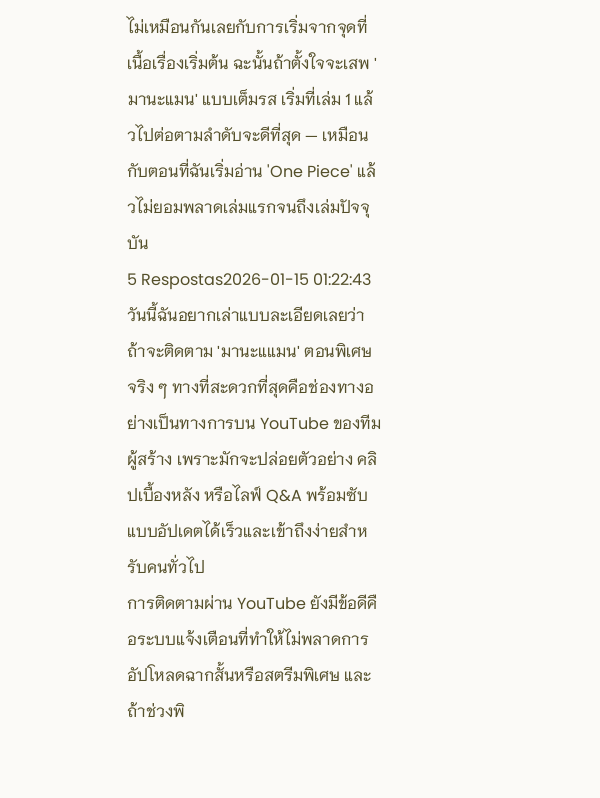ไม่เหมือนกันเลยกับการเริ่มจากจุดที่เนื้อเรื่องเริ่มต้น ฉะนั้นถ้าตั้งใจจะเสพ 'มานะแมน' แบบเต็มรส เริ่มที่เล่ม 1 แล้วไปต่อตามลำดับจะดีที่สุด — เหมือนกับตอนที่ฉันเริ่มอ่าน 'One Piece' แล้วไม่ยอมพลาดเล่มแรกจนถึงเล่มปัจจุบัน
5 Respostas2026-01-15 01:22:43
วันนี้ฉันอยากเล่าแบบละเอียดเลยว่าถ้าจะติดตาม 'มานะแแมน' ตอนพิเศษจริง ๆ ทางที่สะดวกที่สุดคือช่องทางอย่างเป็นทางการบน YouTube ของทีมผู้สร้าง เพราะมักจะปล่อยตัวอย่าง คลิปเบื้องหลัง หรือไลฟ์ Q&A พร้อมซับแบบอัปเดตได้เร็วและเข้าถึงง่ายสำหรับคนทั่วไป
การติดตามผ่าน YouTube ยังมีข้อดีคือระบบแจ้งเตือนที่ทำให้ไม่พลาดการอัปโหลดฉากสั้นหรือสตรีมพิเศษ และถ้าช่วงพิ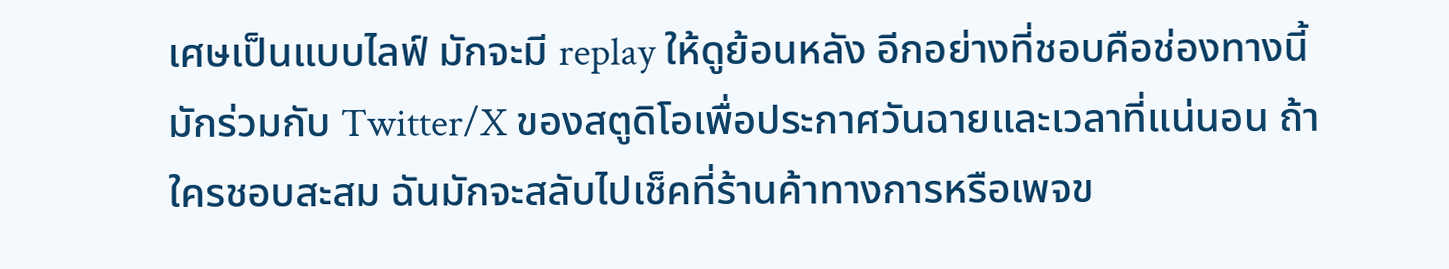เศษเป็นแบบไลฟ์ มักจะมี replay ให้ดูย้อนหลัง อีกอย่างที่ชอบคือช่องทางนี้มักร่วมกับ Twitter/X ของสตูดิโอเพื่อประกาศวันฉายและเวลาที่แน่นอน ถ้าใครชอบสะสม ฉันมักจะสลับไปเช็คที่ร้านค้าทางการหรือเพจข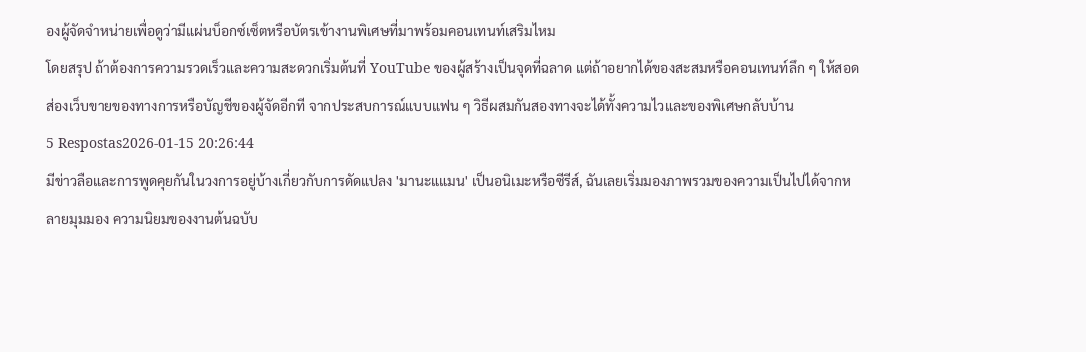องผู้จัดจำหน่ายเพื่อดูว่ามีแผ่นบ็อกซ์เซ็ตหรือบัตรเข้างานพิเศษที่มาพร้อมคอนเทนท์เสริมไหม
โดยสรุป ถ้าต้องการความรวดเร็วและความสะดวกเริ่มต้นที่ YouTube ของผู้สร้างเป็นจุดที่ฉลาด แต่ถ้าอยากได้ของสะสมหรือคอนเทนท์ลึก ๆ ให้สอดส่องเว็บขายของทางการหรือบัญชีของผู้จัดอีกที จากประสบการณ์แบบแฟน ๆ วิธีผสมกันสองทางจะได้ทั้งความไวและของพิเศษกลับบ้าน
5 Respostas2026-01-15 20:26:44
มีข่าวลือและการพูดคุยกันในวงการอยู่บ้างเกี่ยวกับการดัดแปลง 'มานะแแมน' เป็นอนิเมะหรือซีรีส์, ฉันเลยเริ่มมองภาพรวมของความเป็นไปได้จากหลายมุมมอง ความนิยมของงานต้นฉบับ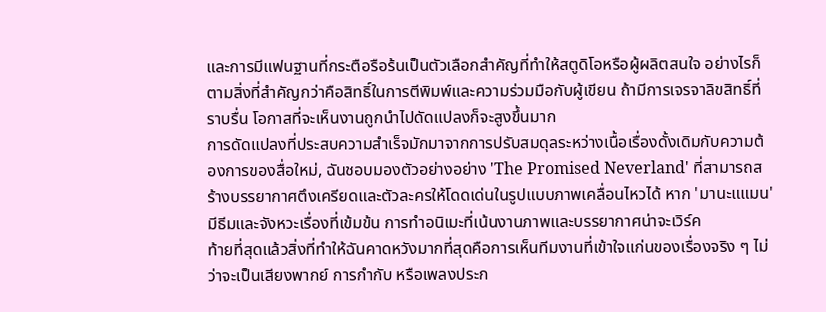และการมีแฟนฐานที่กระตือรือร้นเป็นตัวเลือกสำคัญที่ทำให้สตูดิโอหรือผู้ผลิตสนใจ อย่างไรก็ตามสิ่งที่สำคัญกว่าคือสิทธิ์ในการตีพิมพ์และความร่วมมือกับผู้เขียน ถ้ามีการเจรจาลิขสิทธิ์ที่ราบรื่น โอกาสที่จะเห็นงานถูกนำไปดัดแปลงก็จะสูงขึ้นมาก
การดัดแปลงที่ประสบความสำเร็จมักมาจากการปรับสมดุลระหว่างเนื้อเรื่องดั้งเดิมกับความต้องการของสื่อใหม่, ฉันชอบมองตัวอย่างอย่าง 'The Promised Neverland' ที่สามารถสร้างบรรยากาศตึงเครียดและตัวละครให้โดดเด่นในรูปแบบภาพเคลื่อนไหวได้ หาก 'มานะแแมน' มีธีมและจังหวะเรื่องที่เข้มข้น การทำอนิเมะที่เน้นงานภาพและบรรยากาศน่าจะเวิร์ค
ท้ายที่สุดแล้วสิ่งที่ทำให้ฉันคาดหวังมากที่สุดคือการเห็นทีมงานที่เข้าใจแก่นของเรื่องจริง ๆ ไม่ว่าจะเป็นเสียงพากย์ การกำกับ หรือเพลงประก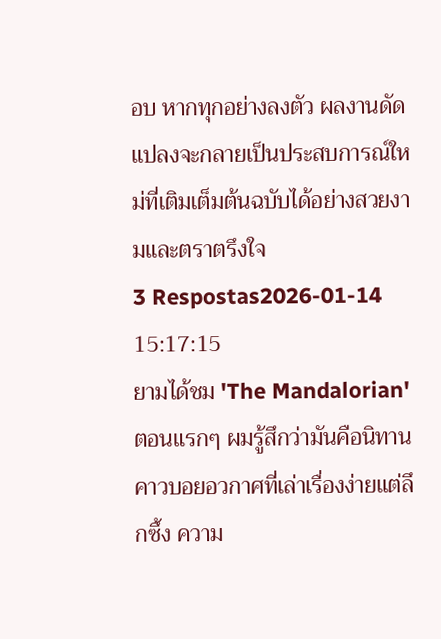อบ หากทุกอย่างลงตัว ผลงานดัดแปลงจะกลายเป็นประสบการณ์ใหม่ที่เติมเต็มต้นฉบับได้อย่างสวยงามและตราตรึงใจ
3 Respostas2026-01-14 15:17:15
ยามได้ชม 'The Mandalorian' ตอนแรกๆ ผมรู้สึกว่ามันคือนิทานคาวบอยอวกาศที่เล่าเรื่องง่ายแต่ลึกซึ้ง ความ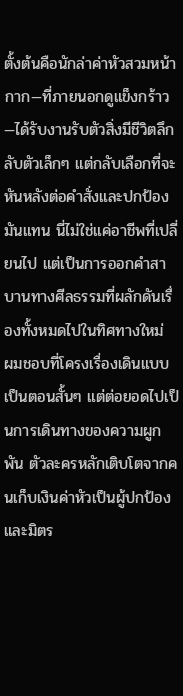ตั้งต้นคือนักล่าค่าหัวสวมหน้ากาก—ที่ภายนอกดูแข็งกร้าว—ได้รับงานรับตัวสิ่งมีชีวิตลึกลับตัวเล็กๆ แต่กลับเลือกที่จะหันหลังต่อคำสั่งและปกป้องมันแทน นี่ไม่ใช่แค่อาชีพที่เปลี่ยนไป แต่เป็นการออกคำสาบานทางศีลธรรมที่ผลักดันเรื่องทั้งหมดไปในทิศทางใหม่
ผมชอบที่โครงเรื่องเดินแบบเป็นตอนสั้นๆ แต่ต่อยอดไปเป็นการเดินทางของความผูกพัน ตัวละครหลักเติบโตจากคนเก็บเงินค่าหัวเป็นผู้ปกป้อง และมิตร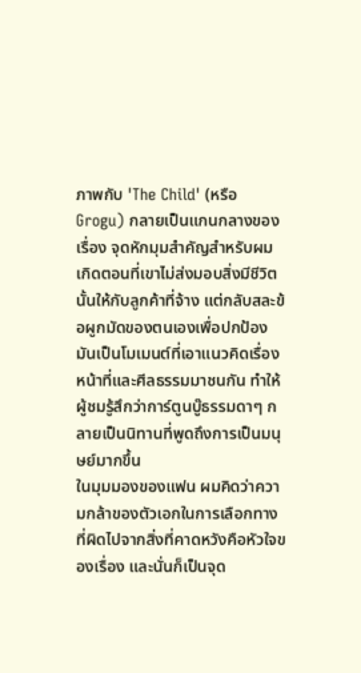ภาพกับ 'The Child' (หรือ Grogu) กลายเป็นแกนกลางของเรื่อง จุดหักมุมสำคัญสำหรับผมเกิดตอนที่เขาไม่ส่งมอบสิ่งมีชีวิตนั้นให้กับลูกค้าที่จ้าง แต่กลับสละข้อผูกมัดของตนเองเพื่อปกป้อง มันเป็นโมเมนต์ที่เอาแนวคิดเรื่องหน้าที่และศีลธรรมมาชนกัน ทำให้ผู้ชมรู้สึกว่าการ์ตูนบู๊ธรรมดาๆ กลายเป็นนิทานที่พูดถึงการเป็นมนุษย์มากขึ้น
ในมุมมองของแฟน ผมคิดว่าความกล้าของตัวเอกในการเลือกทางที่ผิดไปจากสิ่งที่คาดหวังคือหัวใจของเรื่อง และนั่นก็เป็นจุด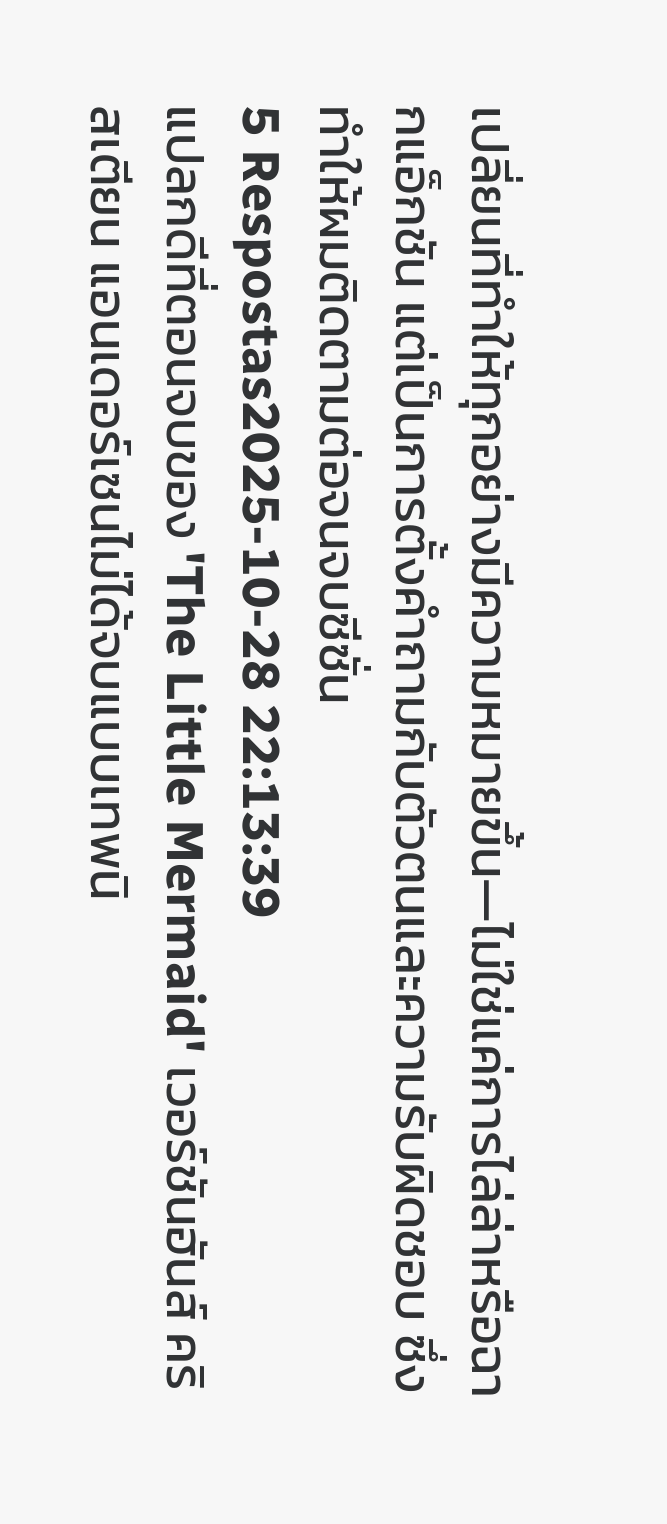เปลี่ยนที่ทำให้ทุกอย่างมีความหมายขึ้น—ไม่ใช่แค่การไล่ล่าหรือฉากแอ็กชัน แต่เป็นการตั้งคำถามกับตัวตนและความรับผิดชอบ ซึ่งทำให้ผมติดตามต่อจนจบซีซั่น
5 Respostas2025-10-28 22:13:39
แปลกดีที่ตอนจบของ 'The Little Mermaid' เวอร์ชันฮันส์ คริสเตียน แอนเดอร์เซนไม่ได้จบแบบเทพนิ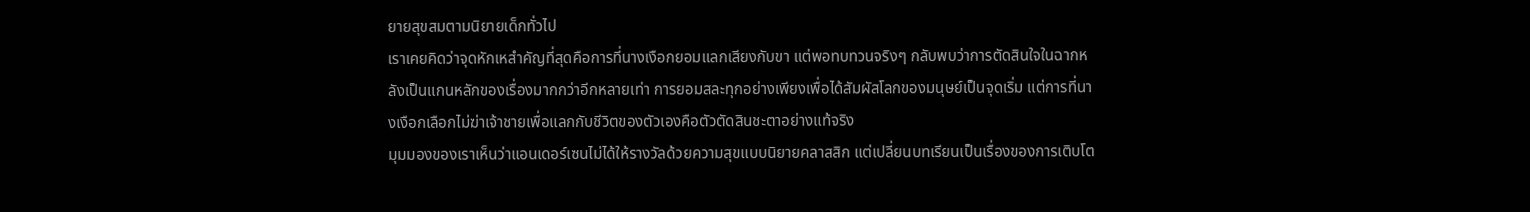ยายสุขสมตามนิยายเด็กทั่วไป
เราเคยคิดว่าจุดหักเหสำคัญที่สุดคือการที่นางเงือกยอมแลกเสียงกับขา แต่พอทบทวนจริงๆ กลับพบว่าการตัดสินใจในฉากหลังเป็นแกนหลักของเรื่องมากกว่าอีกหลายเท่า การยอมสละทุกอย่างเพียงเพื่อได้สัมผัสโลกของมนุษย์เป็นจุดเริ่ม แต่การที่นางเงือกเลือกไม่ฆ่าเจ้าชายเพื่อแลกกับชีวิตของตัวเองคือตัวตัดสินชะตาอย่างแท้จริง
มุมมองของเราเห็นว่าแอนเดอร์เซนไม่ได้ให้รางวัลด้วยความสุขแบบนิยายคลาสสิก แต่เปลี่ยนบทเรียนเป็นเรื่องของการเติบโต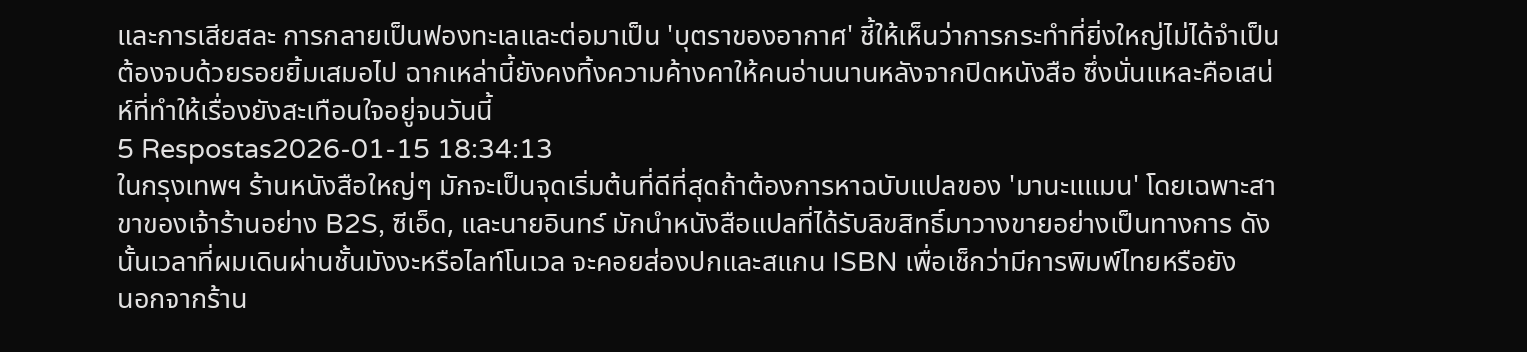และการเสียสละ การกลายเป็นฟองทะเลและต่อมาเป็น 'บุตราของอากาศ' ชี้ให้เห็นว่าการกระทำที่ยิ่งใหญ่ไม่ได้จำเป็นต้องจบด้วยรอยยิ้มเสมอไป ฉากเหล่านี้ยังคงทิ้งความค้างคาให้คนอ่านนานหลังจากปิดหนังสือ ซึ่งนั่นแหละคือเสน่ห์ที่ทำให้เรื่องยังสะเทือนใจอยู่จนวันนี้
5 Respostas2026-01-15 18:34:13
ในกรุงเทพฯ ร้านหนังสือใหญ่ๆ มักจะเป็นจุดเริ่มต้นที่ดีที่สุดถ้าต้องการหาฉบับแปลของ 'มานะแแมน' โดยเฉพาะสาขาของเจ้าร้านอย่าง B2S, ซีเอ็ด, และนายอินทร์ มักนำหนังสือแปลที่ได้รับลิขสิทธิ์มาวางขายอย่างเป็นทางการ ดังนั้นเวลาที่ผมเดินผ่านชั้นมังงะหรือไลท์โนเวล จะคอยส่องปกและสแกน ISBN เพื่อเช็กว่ามีการพิมพ์ไทยหรือยัง
นอกจากร้าน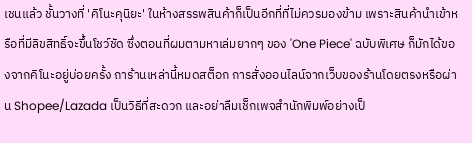เชนแล้ว ชั้นวางที่ 'คิโนะคุนิยะ' ในห้างสรรพสินค้าก็เป็นอีกที่ที่ไม่ควรมองข้าม เพราะสินค้านำเข้าหรือที่มีลิขสิทธิ์จะขึ้นโชว์ชัด ซึ่งตอนที่ผมตามหาเล่มยากๆ ของ 'One Piece' ฉบับพิเศษ ก็มักได้ของจากคิโนะอยู่บ่อยครั้ง ถาร้านเหล่านี้หมดสต็อก การสั่งออนไลน์จากเว็บของร้านโดยตรงหรือผ่าน Shopee/Lazada เป็นวิธีที่สะดวก และอย่าลืมเช็กเพจสำนักพิมพ์อย่างเป็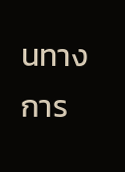นทางการ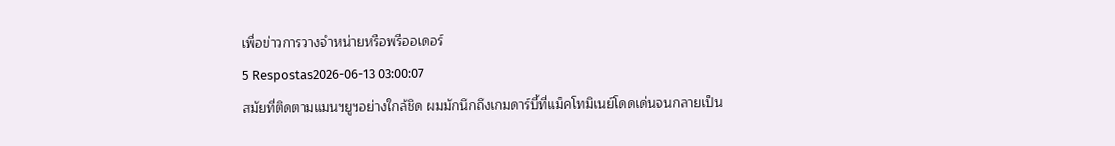เพื่อข่าวการวางจำหน่ายหรือพรีออเดอร์
5 Respostas2026-06-13 03:00:07
สมัยที่ติดตามแมนฯยูฯอย่างใกล้ชิด ผมมักนึกถึงเกมดาร์บี้ที่แม็คโทมิเนย์โดดเด่นจนกลายเป็น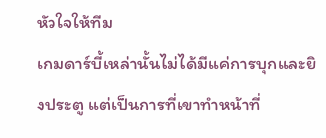หัวใจให้ทีม
เกมดาร์บี้เหล่านั้นไม่ได้มีแค่การบุกและยิงประตู แต่เป็นการที่เขาทำหน้าที่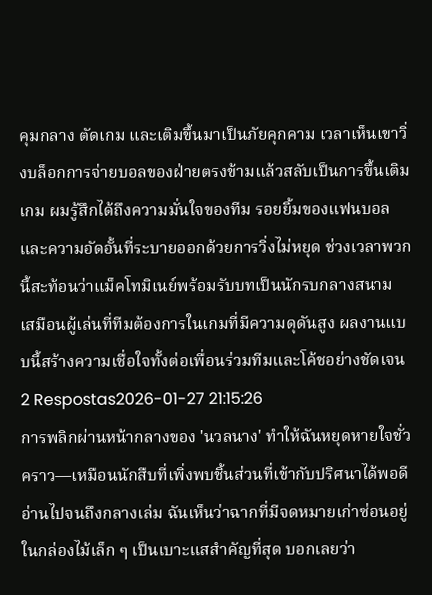คุมกลาง ตัดเกม และเติมขึ้นมาเป็นภัยคุกคาม เวลาเห็นเขาวิ่งบล็อกการจ่ายบอลของฝ่ายตรงข้ามแล้วสลับเป็นการขึ้นเติมเกม ผมรู้สึกได้ถึงความมั่นใจของทีม รอยยิ้มของแฟนบอล และความอัดอั้นที่ระบายออกด้วยการวิ่งไม่หยุด ช่วงเวลาพวกนี้สะท้อนว่าแม็คโทมิเนย์พร้อมรับบทเป็นนักรบกลางสนาม เสมือนผู้เล่นที่ทีมต้องการในเกมที่มีความดุดันสูง ผลงานแบบนี้สร้างความเชื่อใจทั้งต่อเพื่อนร่วมทีมและโค้ชอย่างชัดเจน
2 Respostas2026-01-27 21:15:26
การพลิกผ่านหน้ากลางของ 'นวลนาง' ทำให้ฉันหยุดหายใจชั่วคราว—เหมือนนักสืบที่เพิ่งพบชิ้นส่วนที่เข้ากับปริศนาได้พอดี
อ่านไปจนถึงกลางเล่ม ฉันเห็นว่าฉากที่มีจดหมายเก่าซ่อนอยู่ในกล่องไม้เล็ก ๆ เป็นเบาะแสสำคัญที่สุด บอกเลยว่า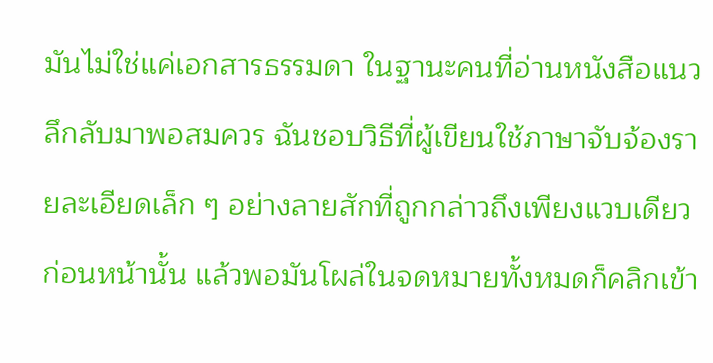มันไม่ใช่แค่เอกสารธรรมดา ในฐานะคนที่อ่านหนังสือแนวลึกลับมาพอสมควร ฉันชอบวิธีที่ผู้เขียนใช้ภาษาจับจ้องรายละเอียดเล็ก ๆ อย่างลายสักที่ถูกกล่าวถึงเพียงแวบเดียวก่อนหน้านั้น แล้วพอมันโผล่ในจดหมายทั้งหมดก็คลิกเข้า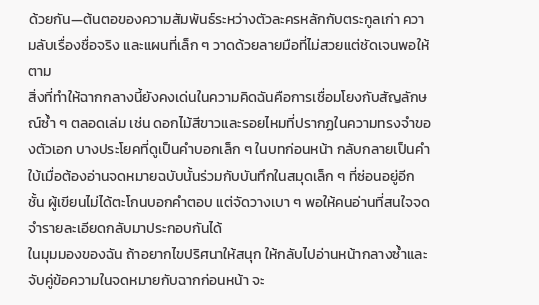ด้วยกัน—ต้นตอของความสัมพันธ์ระหว่างตัวละครหลักกับตระกูลเก่า ความลับเรื่องชื่อจริง และแผนที่เล็ก ๆ วาดด้วยลายมือที่ไม่สวยแต่ชัดเจนพอให้ตาม
สิ่งที่ทำให้ฉากกลางนี้ยังคงเด่นในความคิดฉันคือการเชื่อมโยงกับสัญลักษณ์ซ้ำ ๆ ตลอดเล่ม เช่น ดอกไม้สีขาวและรอยไหมที่ปรากฏในความทรงจำของตัวเอก บางประโยคที่ดูเป็นคำบอกเล็ก ๆ ในบทก่อนหน้า กลับกลายเป็นคำใบ้เมื่อต้องอ่านจดหมายฉบับนั้นร่วมกับบันทึกในสมุดเล็ก ๆ ที่ซ่อนอยู่อีกชั้น ผู้เขียนไม่ได้ตะโกนบอกคำตอบ แต่จัดวางเบา ๆ พอให้คนอ่านที่สนใจจดจำรายละเอียดกลับมาประกอบกันได้
ในมุมมองของฉัน ถ้าอยากไขปริศนาให้สนุก ให้กลับไปอ่านหน้ากลางซ้ำและจับคู่ข้อความในจดหมายกับฉากก่อนหน้า จะ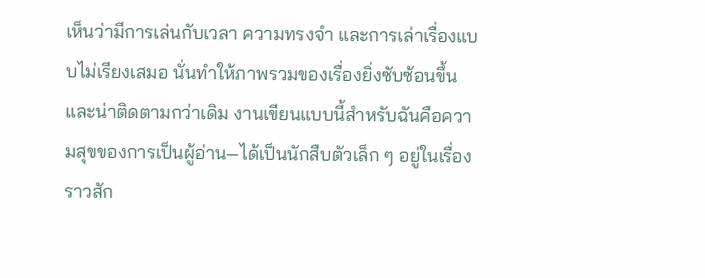เห็นว่ามีการเล่นกับเวลา ความทรงจำ และการเล่าเรื่องแบบไม่เรียงเสมอ นั่นทำให้ภาพรวมของเรื่องยิ่งซับซ้อนขึ้นและน่าติดตามกว่าเดิม งานเขียนแบบนี้สำหรับฉันคือความสุขของการเป็นผู้อ่าน—ได้เป็นนักสืบตัวเล็ก ๆ อยู่ในเรื่องราวสัก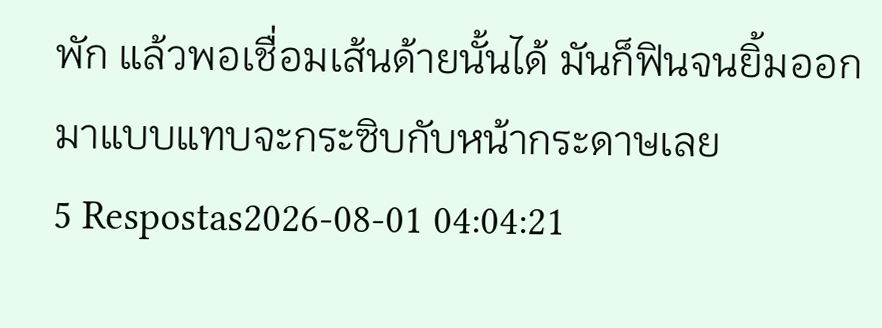พัก แล้วพอเชื่อมเส้นด้ายนั้นได้ มันก็ฟินจนยิ้มออกมาแบบแทบจะกระซิบกับหน้ากระดาษเลย
5 Respostas2026-08-01 04:04:21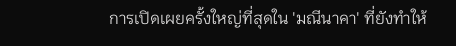การเปิดเผยครั้งใหญ่ที่สุดใน 'มณีนาคา' ที่ยังทำให้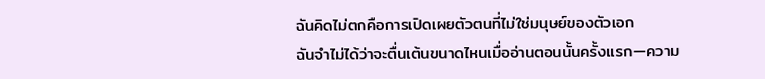ฉันคิดไม่ตกคือการเปิดเผยตัวตนที่ไม่ใช่มนุษย์ของตัวเอก
ฉันจำไม่ได้ว่าจะตื่นเต้นขนาดไหนเมื่ออ่านตอนนั้นครั้งแรก—ความ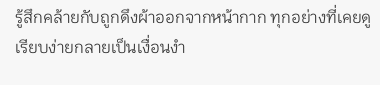รู้สึกคล้ายกับถูกดึงผ้าออกจากหน้ากาก ทุกอย่างที่เคยดูเรียบง่ายกลายเป็นเงื่อนงำ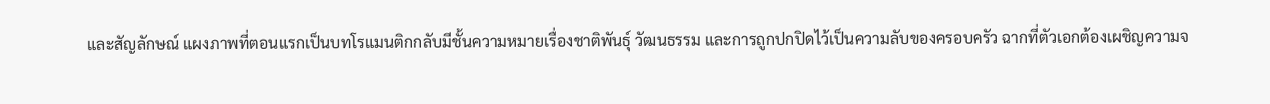และสัญลักษณ์ แผงภาพที่ตอนแรกเป็นบทโรแมนติกกลับมีชั้นความหมายเรื่องชาติพันธุ์ วัฒนธรรม และการถูกปกปิดไว้เป็นความลับของครอบครัว ฉากที่ตัวเอกต้องเผชิญความจ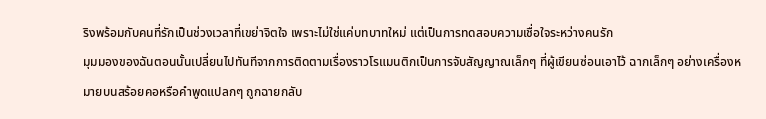ริงพร้อมกับคนที่รักเป็นช่วงเวลาที่เขย่าจิตใจ เพราะไม่ใช่แค่บทบาทใหม่ แต่เป็นการทดสอบความเชื่อใจระหว่างคนรัก
มุมมองของฉันตอนนั้นเปลี่ยนไปทันทีจากการติดตามเรื่องราวโรแมนติกเป็นการจับสัญญาณเล็กๆ ที่ผู้เขียนซ่อนเอาไว้ ฉากเล็กๆ อย่างเครื่องหมายบนสร้อยคอหรือคำพูดแปลกๆ ถูกฉายกลับ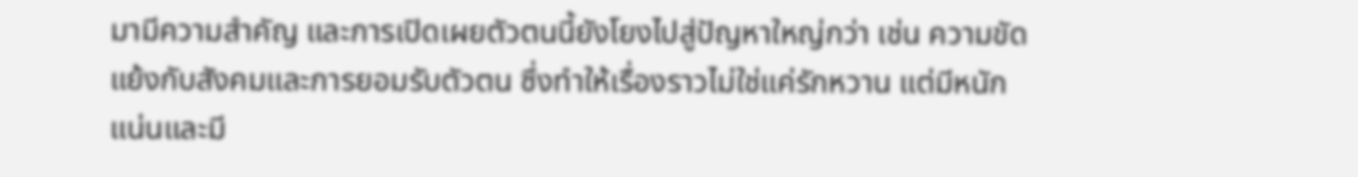มามีความสำคัญ และการเปิดเผยตัวตนนี้ยังโยงไปสู่ปัญหาใหญ่กว่า เช่น ความขัดแย้งกับสังคมและการยอมรับตัวตน ซึ่งทำให้เรื่องราวไม่ใช่แค่รักหวาน แต่มีหนักแน่นและมี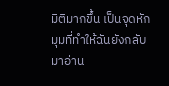มิติมากขึ้น เป็นจุดหักมุมที่ทำให้ฉันยังกลับมาอ่าน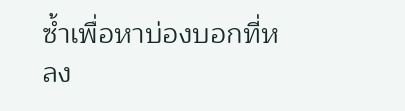ซ้ำเพื่อหาบ่องบอกที่หลง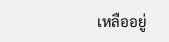เหลืออยู่